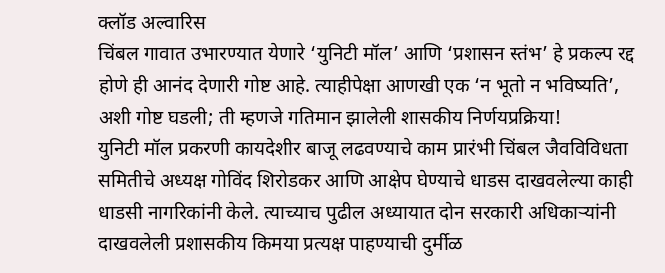क्लॉड अल्वारिस
चिंबल गावात उभारण्यात येणारे ‘युनिटी मॉल’ आणि ‘प्रशासन स्तंभ’ हे प्रकल्प रद्द होणे ही आनंद देणारी गोष्ट आहे. त्याहीपेक्षा आणखी एक ‘न भूतो न भविष्यति’, अशी गोष्ट घडली; ती म्हणजे गतिमान झालेली शासकीय निर्णयप्रक्रिया!
युनिटी मॉल प्रकरणी कायदेशीर बाजू लढवण्याचे काम प्रारंभी चिंबल जैवविविधता समितीचे अध्यक्ष गोविंद शिरोडकर आणि आक्षेप घेण्याचे धाडस दाखवलेल्या काही धाडसी नागरिकांनी केले. त्याच्याच पुढील अध्यायात दोन सरकारी अधिकाऱ्यांनी दाखवलेली प्रशासकीय किमया प्रत्यक्ष पाहण्याची दुर्मीळ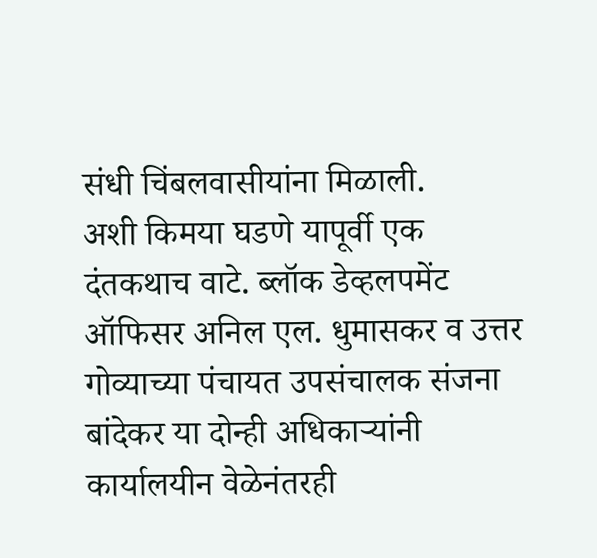संधी चिंबलवासीयांना मिळाली.
अशी किमया घडणे यापूर्वी एक दंतकथाच वाटे. ब्लॉक डेव्हलपमेंट ऑफिसर अनिल एल. धुमासकर व उत्तर गोव्याच्या पंचायत उपसंचालक संजना बांदेकर या दोन्ही अधिकाऱ्यांनी कार्यालयीन वेळेनंतरही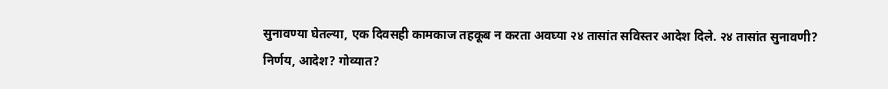सुनावण्या घेतल्या, एक दिवसही कामकाज तहकूब न करता अवघ्या २४ तासांत सविस्तर आदेश दिले. २४ तासांत सुनावणी?
निर्णय, आदेश? गोव्यात?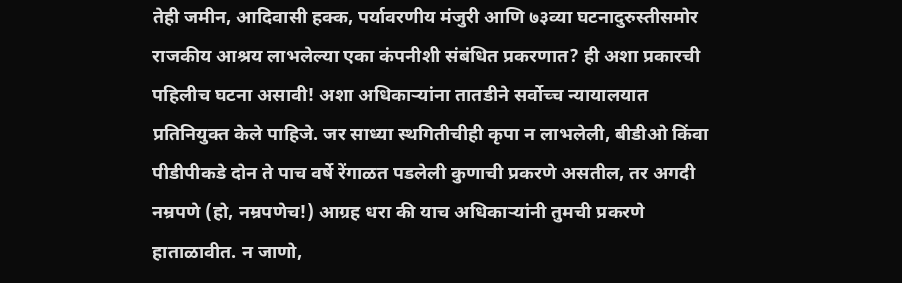तेही जमीन, आदिवासी हक्क, पर्यावरणीय मंजुरी आणि ७३व्या घटनादुरुस्तीसमोर राजकीय आश्रय लाभलेल्या एका कंपनीशी संबंधित प्रकरणात? ही अशा प्रकारची पहिलीच घटना असावी! अशा अधिकाऱ्यांना तातडीने सर्वोच्च न्यायालयात प्रतिनियुक्त केले पाहिजे. जर साध्या स्थगितीचीही कृपा न लाभलेली, बीडीओ किंवा पीडीपीकडे दोन ते पाच वर्षे रेंगाळत पडलेली कुणाची प्रकरणे असतील, तर अगदी नम्रपणे (हो, नम्रपणेच!) आग्रह धरा की याच अधिकाऱ्यांनी तुमची प्रकरणे हाताळावीत. न जाणो,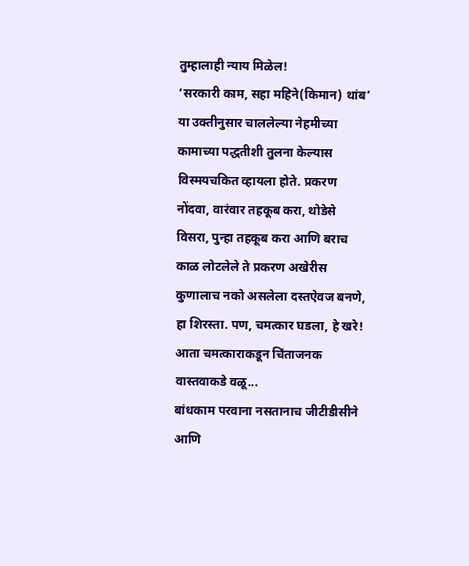तुम्हालाही न्याय मिळेल!
‘सरकारी काम, सहा महिने(किमान) थांब’ या उक्तीनुसार चाललेल्या नेहमीच्या कामाच्या पद्धतीशी तुलना केल्यास विस्मयचकित व्हायला होते. प्रकरण नोंदवा, वारंवार तहकूब करा, थोडेसे विसरा, पुन्हा तहकूब करा आणि बराच काळ लोटलेले ते प्रकरण अखेरीस कुणालाच नको असलेला दस्तऐवज बनणे, हा शिरस्ता. पण, चमत्कार घडला, हे खरे!
आता चमत्काराकडून चिंताजनक वास्तवाकडे वळू...
बांधकाम परवाना नसतानाच जीटीडीसीने आणि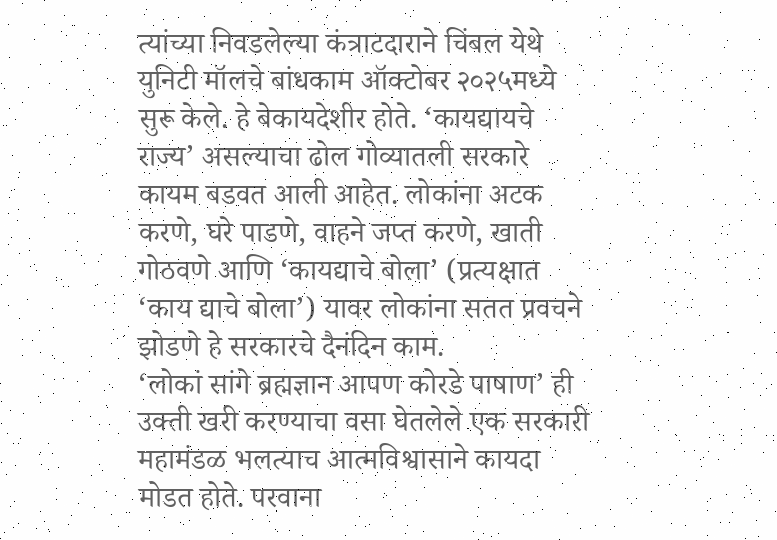त्यांच्या निवडलेल्या कंत्राटदाराने चिंबल येथे युनिटी मॉलचे बांधकाम ऑक्टोबर २०२५मध्ये सुरू केले. हे बेकायदेशीर होते. ‘कायद्यायचे राज्य’ असल्याचा ढोल गोव्यातली सरकारे कायम बडवत आली आहेत. लोकांना अटक करणे, घरे पाडणे, वाहने जप्त करणे, खाती गोठवणे आणि ‘कायद्याचे बोला’ (प्रत्यक्षात ‘काय द्याचे बोला’) यावर लोकांना सतत प्रवचने झोडणे हे सरकारचे दैनंदिन काम.
‘लोकां सांगे ब्रह्मज्ञान आपण कोरडे पाषाण’ ही उक्ती खरी करण्याचा वसा घेतलेले एक सरकारी महामंडळ भलत्याच आत्मविश्वासाने कायदा मोडत होते. परवाना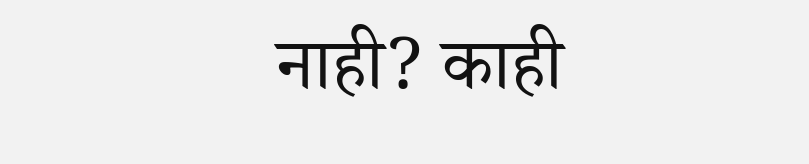नाही? काही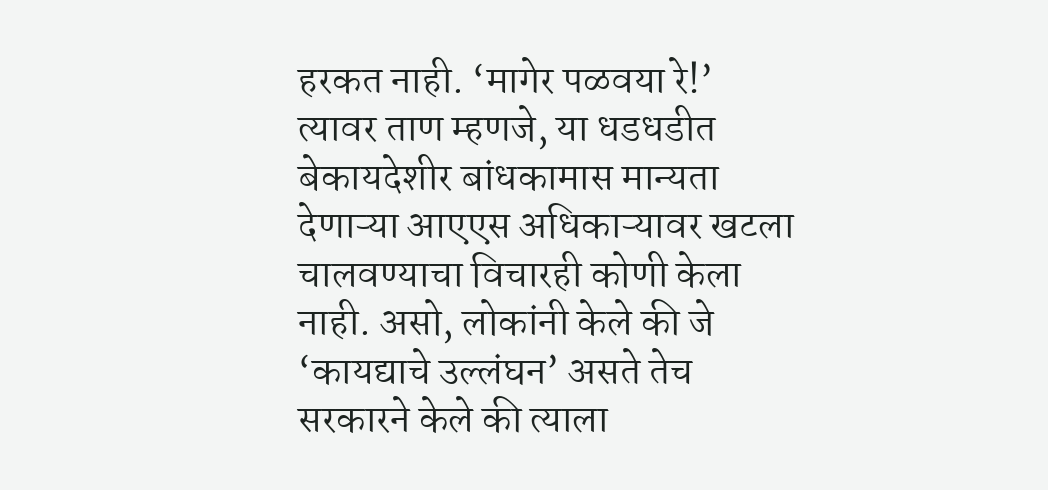हरकत नाही. ‘मागेर पळवया रे!’ त्यावर ताण म्हणजे, या धडधडीत बेकायदेशीर बांधकामास मान्यता देणाऱ्या आएएस अधिकाऱ्यावर खटला चालवण्याचा विचारही कोणी केला नाही. असो, लोकांनी केले की जे ‘कायद्याचे उल्लंघन’ असते तेच सरकारने केले की त्याला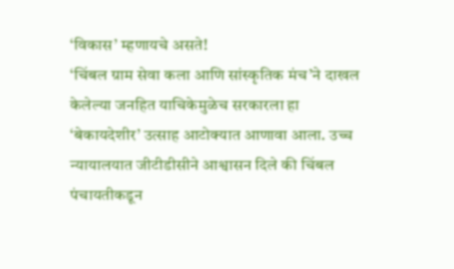‘विकास’ म्हणायचे असते!
‘चिंबल ग्राम सेवा कला आणि सांस्कृतिक मंच’ने दाखल केलेल्या जनहित याचिकेमुळेच सरकारला हा ‘बेकायदेशीर’ उत्साह आटोक्यात आणावा आला. उच्च न्यायालयात जीटीडीसीने आश्वासन दिले की चिंबल पंचायतीकडून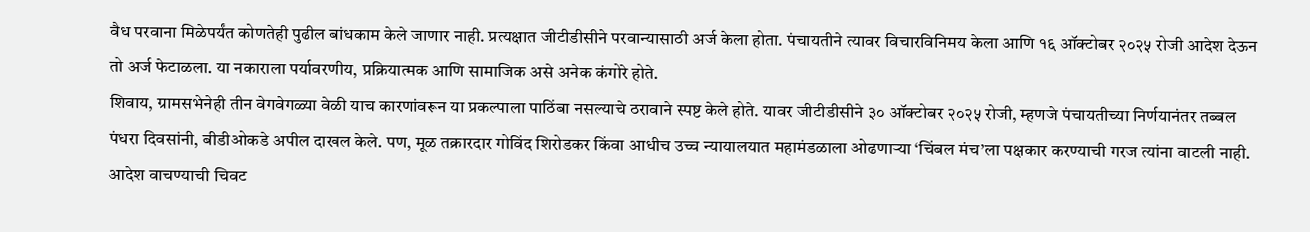वैध परवाना मिळेपर्यंत कोणतेही पुढील बांधकाम केले जाणार नाही. प्रत्यक्षात जीटीडीसीने परवान्यासाठी अर्ज केला होता. पंचायतीने त्यावर विचारविनिमय केला आणि १६ ऑक्टोबर २०२५ रोजी आदेश देऊन तो अर्ज फेटाळला. या नकाराला पर्यावरणीय, प्रक्रियात्मक आणि सामाजिक असे अनेक कंगोरे होते.
शिवाय, ग्रामसभेनेही तीन वेगवेगळ्या वेळी याच कारणांवरून या प्रकल्पाला पाठिंबा नसल्याचे ठरावाने स्पष्ट केले होते. यावर जीटीडीसीने ३० ऑक्टोबर २०२५ रोजी, म्हणजे पंचायतीच्या निर्णयानंतर तब्बल पंधरा दिवसांनी, बीडीओकडे अपील दाखल केले. पण, मूळ तक्रारदार गोविंद शिरोडकर किंवा आधीच उच्च न्यायालयात महामंडळाला ओढणाऱ्या ‘चिंबल मंच’ला पक्षकार करण्याची गरज त्यांना वाटली नाही.
आदेश वाचण्याची चिवट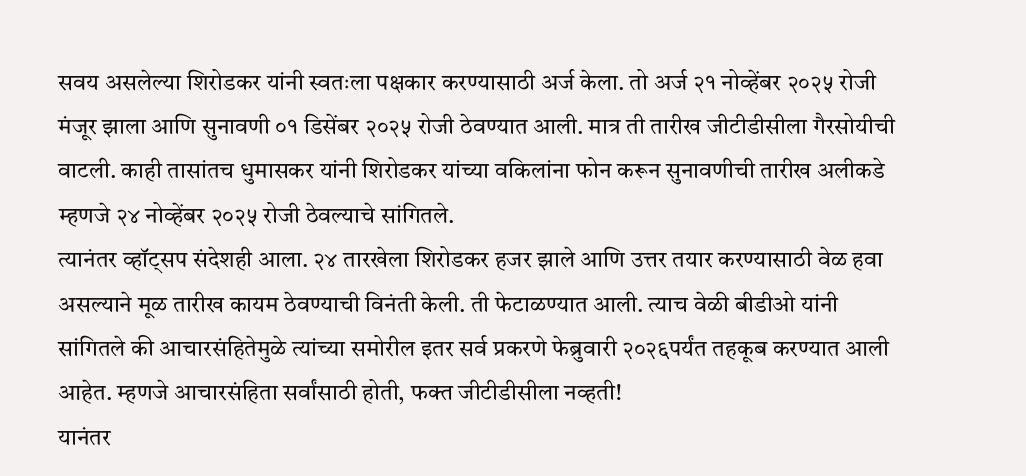सवय असलेल्या शिरोडकर यांनी स्वतःला पक्षकार करण्यासाठी अर्ज केला. तो अर्ज २१ नोव्हेंबर २०२५ रोजी मंजूर झाला आणि सुनावणी ०१ डिसेंबर २०२५ रोजी ठेवण्यात आली. मात्र ती तारीख जीटीडीसीला गैरसोयीची वाटली. काही तासांतच धुमासकर यांनी शिरोडकर यांच्या वकिलांना फोन करून सुनावणीची तारीख अलीकडे म्हणजे २४ नोव्हेंबर २०२५ रोजी ठेवल्याचे सांगितले.
त्यानंतर व्हॉट्सप संदेशही आला. २४ तारखेला शिरोडकर हजर झाले आणि उत्तर तयार करण्यासाठी वेळ हवा असल्याने मूळ तारीख कायम ठेवण्याची विनंती केली. ती फेटाळण्यात आली. त्याच वेळी बीडीओ यांनी सांगितले की आचारसंहितेमुळे त्यांच्या समोरील इतर सर्व प्रकरणे फेब्रुवारी २०२६पर्यंत तहकूब करण्यात आली आहेत. म्हणजे आचारसंहिता सर्वांसाठी होती, फक्त जीटीडीसीला नव्हती!
यानंतर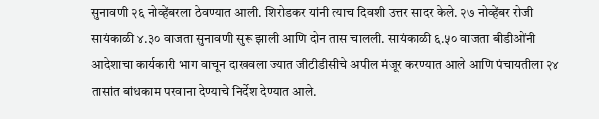सुनावणी २६ नोव्हेंबरला ठेवण्यात आली. शिरोडकर यांनी त्याच दिवशी उत्तर सादर केले. २७ नोव्हेंबर रोजी सायंकाळी ४.३० वाजता सुनावणी सुरू झाली आणि दोन तास चालली. सायंकाळी ६.५० वाजता बीडीओंनी आदेशाचा कार्यकारी भाग वाचून दाखवला ज्यात जीटीडीसीचे अपील मंजूर करण्यात आले आणि पंचायतीला २४ तासांत बांधकाम परवाना देण्याचे निर्देश देण्यात आले.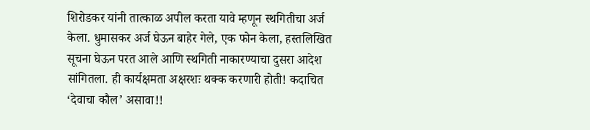शिरोडकर यांनी तात्काळ अपील करता यावे म्हणून स्थगितीचा अर्ज केला. धुमासकर अर्ज घेऊन बाहेर गेले, एक फोन केला, हस्तलिखित सूचना घेऊन परत आले आणि स्थगिती नाकारण्याचा दुसरा आदेश सांगितला. ही कार्यक्षमता अक्षरशः थक्क करणारी होती! कदाचित ‘देवाचा कौल’ असावा!!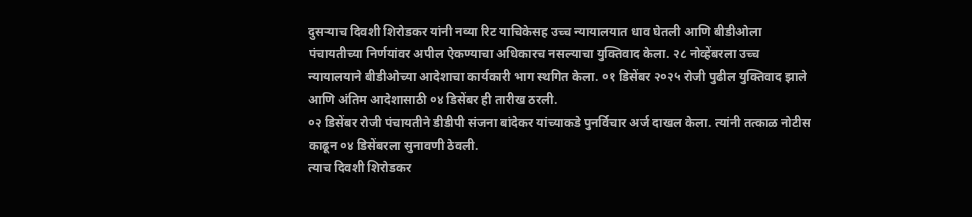दुसऱ्याच दिवशी शिरोडकर यांनी नव्या रिट याचिकेसह उच्च न्यायालयात धाव घेतली आणि बीडीओला पंचायतीच्या निर्णयांवर अपील ऐकण्याचा अधिकारच नसल्याचा युक्तिवाद केला. २८ नोव्हेंबरला उच्च न्यायालयाने बीडीओच्या आदेशाचा कार्यकारी भाग स्थगित केला. ०१ डिसेंबर २०२५ रोजी पुढील युक्तिवाद झाले आणि अंतिम आदेशासाठी ०४ डिसेंबर ही तारीख ठरली.
०२ डिसेंबर रोजी पंचायतीने डीडीपी संजना बांदेकर यांच्याकडे पुनर्विचार अर्ज दाखल केला. त्यांनी तत्काळ नोटीस काढून ०४ डिसेंबरला सुनावणी ठेवली.
त्याच दिवशी शिरोडकर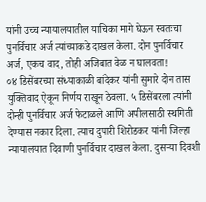यांनी उच्च न्यायालयातील याचिका मागे घेऊन स्वतःचा पुनर्विचार अर्ज त्यांच्याकडे दाखल केला. दोन पुनर्विचार अर्ज, एकच वाद, तोही अजिबात वेळ न घालवता!
०४ डिसेंबरच्या संध्याकाळी बांदेकर यांनी सुमारे दोन तास युक्तिवाद ऐकून निर्णय राखून ठेवला. ५ डिसेंबरला त्यांनी दोन्ही पुनर्विचार अर्ज फेटाळले आणि अपीलसाठी स्थगिती देण्यास नकार दिला. त्याच दुपारी शिरोडकर यांनी जिल्हा न्यायालयात दिवाणी पुनर्विचार दाखल केला. दुसऱ्या दिवशी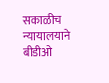सकाळीच न्यायालयाने बीडीओ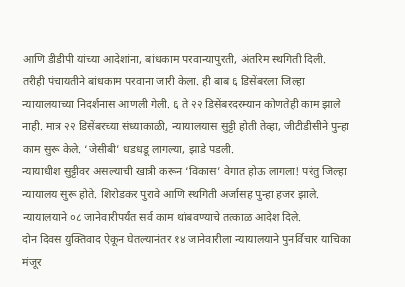आणि डीडीपी यांच्या आदेशांना, बांधकाम परवान्यापुरती, अंतरिम स्थगिती दिली.
तरीही पंचायतीने बांधकाम परवाना जारी केला. ही बाब ६ डिसेंबरला जिल्हा न्यायालयाच्या निदर्शनास आणली गेली. ६ ते २२ डिसेंबरदरम्यान कोणतेही काम झाले नाही. मात्र २२ डिसेंबरच्या संध्याकाळी, न्यायालयास सुट्टी होती तेव्हा, जीटीडीसीने पुन्हा काम सुरू केले. ‘जेसीबी’ धडधडू लागल्या, झाडे पडली.
न्यायाधीश सुट्टीवर असल्याची खात्री करून ‘विकास’ वेगात होऊ लागला! परंतु जिल्हा न्यायालय सुरू होते. शिरोडकर पुरावे आणि स्थगिती अर्जासह पुन्हा हजर झाले. न्यायालयाने ०८ जानेवारीपर्यंत सर्व काम थांबवण्याचे तत्काळ आदेश दिले.
दोन दिवस युक्तिवाद ऐकून घेतल्यानंतर १४ जानेवारीला न्यायालयाने पुनर्विचार याचिका मंजूर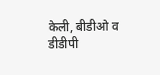केली, बीडीओ व डीडीपी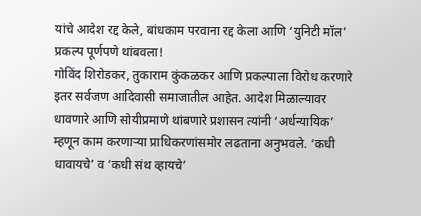यांचे आदेश रद्द केले, बांधकाम परवाना रद्द केला आणि ‘युनिटी मॉल’ प्रकल्प पूर्णपणे थांबवला!
गोविंद शिरोडकर, तुकाराम कुंकळकर आणि प्रकल्पाला विरोध करणारे इतर सर्वजण आदिवासी समाजातील आहेत. आदेश मिळाल्यावर धावणारे आणि सोयीप्रमाणे थांबणारे प्रशासन त्यांनी ‘अर्धन्यायिक’ म्हणून काम करणाऱ्या प्राधिकरणांसमोर लढताना अनुभवले. ‘कधी धावायचे’ व ‘कधी संथ व्हायचे’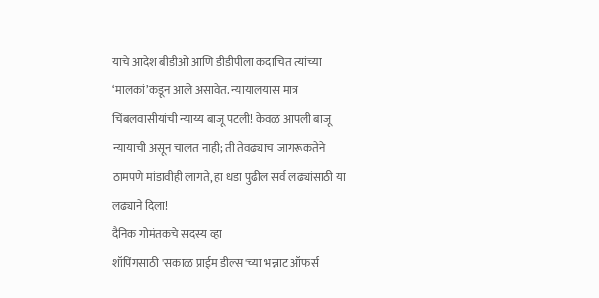याचे आदेश बीडीओ आणि डीडीपीला कदाचित त्यांच्या ‘मालकां’कडून आले असावेत. न्यायालयास मात्र चिंबलवासीयांची न्याय्य बाजू पटली! केवळ आपली बाजू न्यायाची असून चालत नाही; ती तेवढ्याच जागरूकतेने ठामपणे मांडावीही लागते, हा धडा पुढील सर्व लढ्यांसाठी या लढ्याने दिला!
दैनिक गोमंतकचे सदस्य व्हा
शॉपिंगसाठी 'सकाळ प्राईम डील्स'च्या भन्नाट ऑफर्स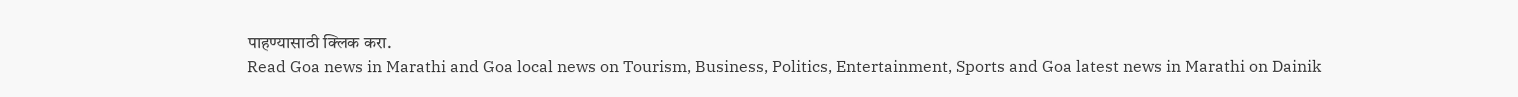पाहण्यासाठी क्लिक करा.
Read Goa news in Marathi and Goa local news on Tourism, Business, Politics, Entertainment, Sports and Goa latest news in Marathi on Dainik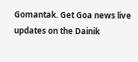Gomantak. Get Goa news live updates on the Dainik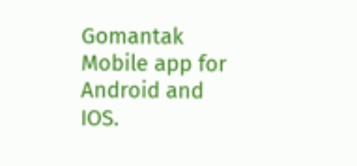Gomantak Mobile app for Android and IOS.